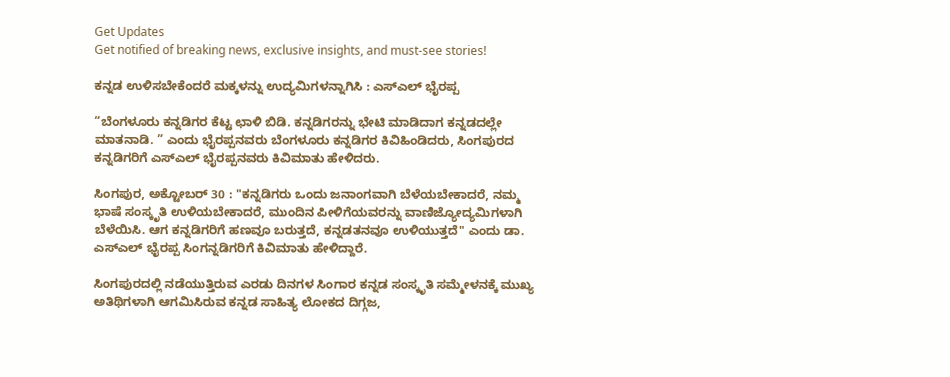Get Updates
Get notified of breaking news, exclusive insights, and must-see stories!

ಕನ್ನಡ ಉಳಿಸಬೇಕೆಂದರೆ ಮಕ್ಕಳನ್ನು ಉದ್ಯಮಿಗಳನ್ನಾಗಿಸಿ : ಎಸ್ಎಲ್ ಭೈರಪ್ಪ

“ಬೆಂಗಳೂರು ಕನ್ನಡಿಗರ ಕೆಟ್ಟ ಛಾಳಿ ಬಿಡಿ. ಕನ್ನಡಿಗರನ್ನು ಭೇಟಿ ಮಾಡಿದಾಗ ಕನ್ನಡದಲ್ಲೇ ಮಾತನಾಡಿ. ” ಎಂದು ಭೈರಪ್ಪನವರು ಬೆಂಗಳೂರು ಕನ್ನಡಿಗರ ಕಿವಿಹಿಂಡಿದರು, ಸಿಂಗಪುರದ ಕನ್ನಡಿಗರಿಗೆ ಎಸ್ಎಲ್ ಭೈರಪ್ಪನವರು ಕಿವಿಮಾತು ಹೇಳಿದರು.

ಸಿಂಗಪುರ, ಅಕ್ಟೋಬರ್ 30 : "ಕನ್ನಡಿಗರು ಒಂದು ಜನಾಂಗವಾಗಿ ಬೆಳೆಯಬೇಕಾದರೆ, ನಮ್ಮ ಭಾಷೆ ಸಂಸ್ಕೃತಿ ಉಳಿಯಬೇಕಾದರೆ, ಮುಂದಿನ ಪೀಳಿಗೆಯವರನ್ನು ವಾಣಿಜ್ಯೋದ್ಯಮಿಗಳಾಗಿ ಬೆಳೆಯಿಸಿ. ಆಗ ಕನ್ನಡಿಗರಿಗೆ ಹಣವೂ ಬರುತ್ತದೆ, ಕನ್ನಡತನವೂ ಉಳಿಯುತ್ತದೆ" ಎಂದು ಡಾ. ಎಸ್ಎಲ್ ಭೈರಪ್ಪ ಸಿಂಗನ್ನಡಿಗರಿಗೆ ಕಿವಿಮಾತು ಹೇಳಿದ್ದಾರೆ.

ಸಿಂಗಪುರದಲ್ಲಿ ನಡೆಯುತ್ತಿರುವ ಎರಡು ದಿನಗಳ ಸಿಂಗಾರ ಕನ್ನಡ ಸಂಸ್ಕೃತಿ ಸಮ್ಮೇಳನಕ್ಕೆ ಮುಖ್ಯ ಅತಿಥಿಗಳಾಗಿ ಆಗಮಿಸಿರುವ ಕನ್ನಡ ಸಾಹಿತ್ಯ ಲೋಕದ ದಿಗ್ಗಜ,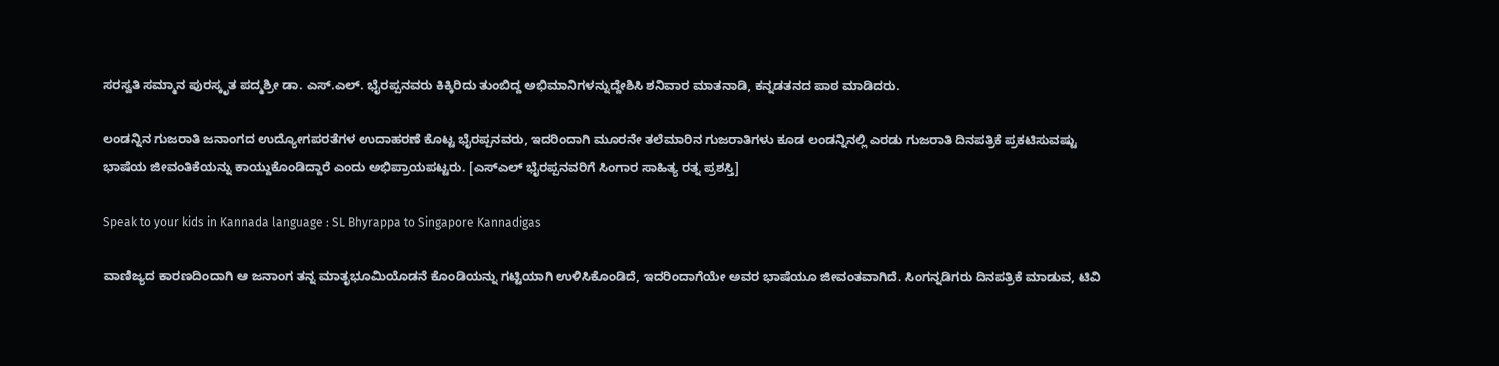ಸರಸ್ವತಿ ಸಮ್ಮಾನ ಪುರಸ್ಕೃತ ಪದ್ಮಶ್ರೀ ಡಾ. ಎಸ್.ಎಲ್. ಭೈರಪ್ಪನವರು ಕಿಕ್ಕಿರಿದು ತುಂಬಿದ್ದ ಅಭಿಮಾನಿಗಳನ್ನುದ್ದೇಶಿಸಿ ಶನಿವಾರ ಮಾತನಾಡಿ, ಕನ್ನಡತನದ ಪಾಠ ಮಾಡಿದರು.

ಲಂಡನ್ನಿನ ಗುಜರಾತಿ ಜನಾಂಗದ ಉದ್ಯೋಗಪರತೆಗಳ ಉದಾಹರಣೆ ಕೊಟ್ಟ ಭೈರಪ್ಪನವರು, ಇದರಿಂದಾಗಿ ಮೂರನೇ ತಲೆಮಾರಿನ ಗುಜರಾತಿಗಳು ಕೂಡ ಲಂಡನ್ನಿನಲ್ಲಿ ಎರಡು ಗುಜರಾತಿ ದಿನಪತ್ರಿಕೆ ಪ್ರಕಟಿಸುವಷ್ಟು ಭಾಷೆಯ ಜೀವಂತಿಕೆಯನ್ನು ಕಾಯ್ದುಕೊಂಡಿದ್ದಾರೆ ಎಂದು ಅಭಿಪ್ರಾಯಪಟ್ಟರು. [ಎಸ್ಎಲ್ ಭೈರಪ್ಪನವರಿಗೆ ಸಿಂಗಾರ ಸಾಹಿತ್ಯ ರತ್ನ ಪ್ರಶಸ್ತಿ]

Speak to your kids in Kannada language : SL Bhyrappa to Singapore Kannadigas

ವಾಣಿಜ್ಯದ ಕಾರಣದಿಂದಾಗಿ ಆ ಜನಾಂಗ ತನ್ನ ಮಾತೃಭೂಮಿಯೊಡನೆ ಕೊಂಡಿಯನ್ನು ಗಟ್ಟಿಯಾಗಿ ಉಳಿಸಿಕೊಂಡಿದೆ, ಇದರಿಂದಾಗೆಯೇ ಅವರ ಭಾಷೆಯೂ ಜೀವಂತವಾಗಿದೆ. ಸಿಂಗನ್ನಡಿಗರು ದಿನಪತ್ರಿಕೆ ಮಾಡುವ, ಟಿವಿ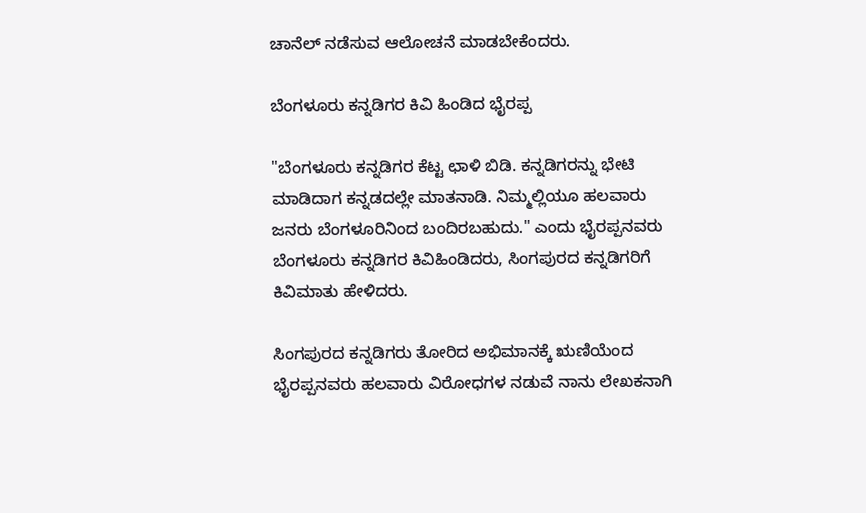ಚಾನೆಲ್ ನಡೆಸುವ ಆಲೋಚನೆ ಮಾಡಬೇಕೆಂದರು.

ಬೆಂಗಳೂರು ಕನ್ನಡಿಗರ ಕಿವಿ ಹಿಂಡಿದ ಭೈರಪ್ಪ

"ಬೆಂಗಳೂರು ಕನ್ನಡಿಗರ ಕೆಟ್ಟ ಛಾಳಿ ಬಿಡಿ. ಕನ್ನಡಿಗರನ್ನು ಭೇಟಿ ಮಾಡಿದಾಗ ಕನ್ನಡದಲ್ಲೇ ಮಾತನಾಡಿ. ನಿಮ್ಮಲ್ಲಿಯೂ ಹಲವಾರು ಜನರು ಬೆಂಗಳೂರಿನಿಂದ ಬಂದಿರಬಹುದು." ಎಂದು ಭೈರಪ್ಪನವರು ಬೆಂಗಳೂರು ಕನ್ನಡಿಗರ ಕಿವಿಹಿಂಡಿದರು, ಸಿಂಗಪುರದ ಕನ್ನಡಿಗರಿಗೆ ಕಿವಿಮಾತು ಹೇಳಿದರು.

ಸಿಂಗಪುರದ ಕನ್ನಡಿಗರು ತೋರಿದ ಅಭಿಮಾನಕ್ಕೆ ಋಣಿಯೆಂದ ಭೈರಪ್ಪನವರು ಹಲವಾರು ವಿರೋಧಗಳ ನಡುವೆ ನಾನು ಲೇಖಕನಾಗಿ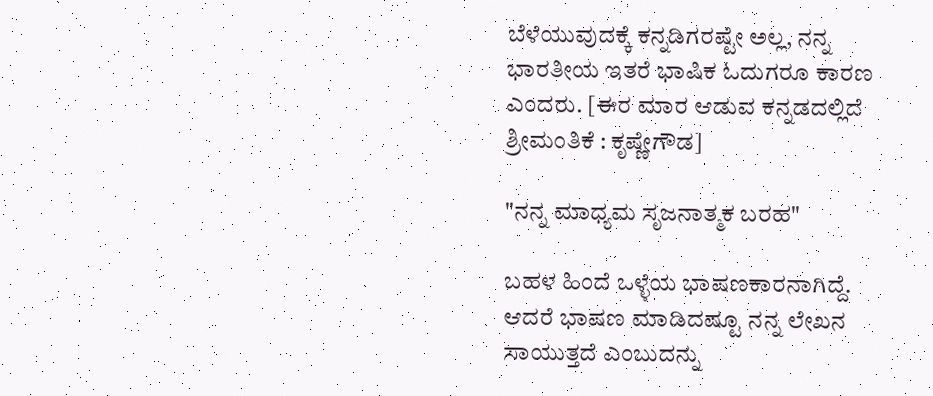ಬೆಳೆಯುವುದಕ್ಕೆ ಕನ್ನಡಿಗರಷ್ಟೇ ಅಲ್ಲ, ನನ್ನ ಭಾರತೀಯ ಇತರೆ ಭಾಷಿಕ ಓದುಗರೂ ಕಾರಣ ಎಂದರು. [ಈರ ಮಾರ ಆಡುವ ಕನ್ನಡದಲ್ಲಿದೆ ಶ್ರೀಮಂತಿಕೆ : ಕೃಷ್ಣೇಗೌಡ]

"ನನ್ನ ಮಾಧ್ಯಮ ಸೃಜನಾತ್ಮಕ ಬರಹ"

ಬಹಳ ಹಿಂದೆ ಒಳ್ಳೆಯ ಭಾಷಣಕಾರನಾಗಿದ್ದೆ. ಆದರೆ ಭಾಷಣ ಮಾಡಿದಷ್ಟೂ ನನ್ನ ಲೇಖನ ಸಾಯುತ್ತದೆ ಎಂಬುದನ್ನು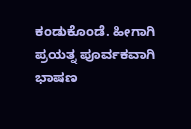ಕಂಡುಕೊಂಡೆ. ಹೀಗಾಗಿ ಪ್ರಯತ್ನ ಪೂರ್ವಕವಾಗಿ ಭಾಷಣ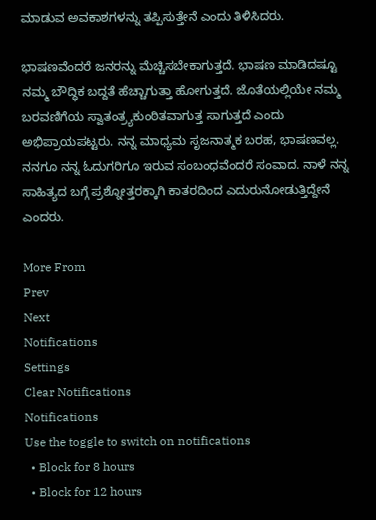ಮಾಡುವ ಅವಕಾಶಗಳನ್ನು ತಪ್ಪಿಸುತ್ತೇನೆ ಎಂದು ತಿಳಿಸಿದರು.

ಭಾಷಣವೆಂದರೆ ಜನರನ್ನು ಮೆಚ್ಚಿಸಬೇಕಾಗುತ್ತದೆ. ಭಾಷಣ ಮಾಡಿದಷ್ಟೂ ನಮ್ಮ ಬೌದ್ಧಿಕ ಬದ್ದತೆ ಹೆಚ್ಚಾಗುತ್ತಾ ಹೋಗುತ್ತದೆ. ಜೊತೆಯಲ್ಲಿಯೇ ನಮ್ಮ ಬರವಣಿಗೆಯ ಸ್ವಾತಂತ್ರ್ಯಕುಂಠಿತವಾಗುತ್ತ ಸಾಗುತ್ತದೆ ಎಂದು ಅಭಿಪ್ರಾಯಪಟ್ಟರು. ನನ್ನ ಮಾಧ್ಯಮ ಸೃಜನಾತ್ಮಕ ಬರಹ, ಭಾಷಣವಲ್ಲ. ನನಗೂ ನನ್ನ ಓದುಗರಿಗೂ ಇರುವ ಸಂಬಂಧವೆಂದರೆ ಸಂವಾದ. ನಾಳೆ ನನ್ನ ಸಾಹಿತ್ಯದ ಬಗ್ಗೆ ಪ್ರಶ್ನೋತ್ತರಕ್ಕಾಗಿ ಕಾತರದಿಂದ ಎದುರುನೋಡುತ್ತಿದ್ದೇನೆ ಎಂದರು.

More From
Prev
Next
Notifications
Settings
Clear Notifications
Notifications
Use the toggle to switch on notifications
  • Block for 8 hours
  • Block for 12 hours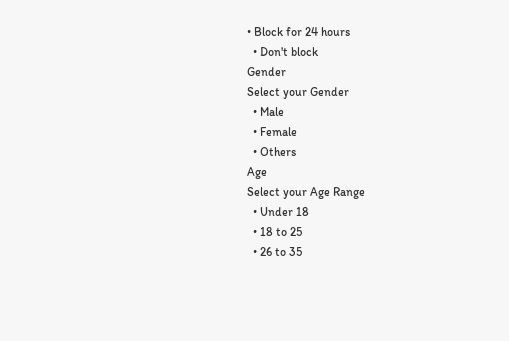• Block for 24 hours
  • Don't block
Gender
Select your Gender
  • Male
  • Female
  • Others
Age
Select your Age Range
  • Under 18
  • 18 to 25
  • 26 to 35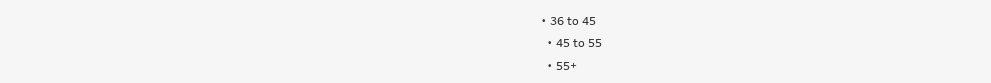• 36 to 45
  • 45 to 55
  • 55+